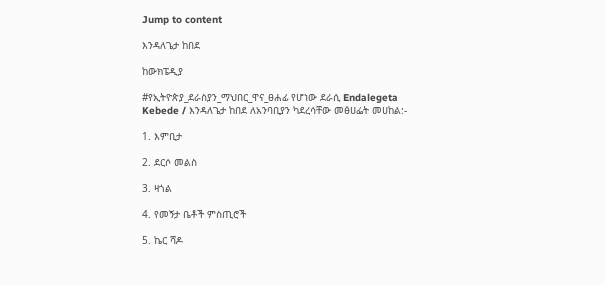Jump to content

እንዳለጌታ ከበደ

ከውክፔዲያ

#የኢትዮጵያ_ደራስያን_ማህበር_ዋና_ፀሐፊ የሆነው ደራሲ Endalegeta Kebede / እንዳለጌታ ከበደ ለአንባቢያን ካደረሳቸው መፅሀፌት መሀከል:-

1. እምቢታ

2. ደርሶ መልስ

3. ዛጎል

4. የመኝታ ቤቶች ምስጢሮች

5. ኬር ሻዶ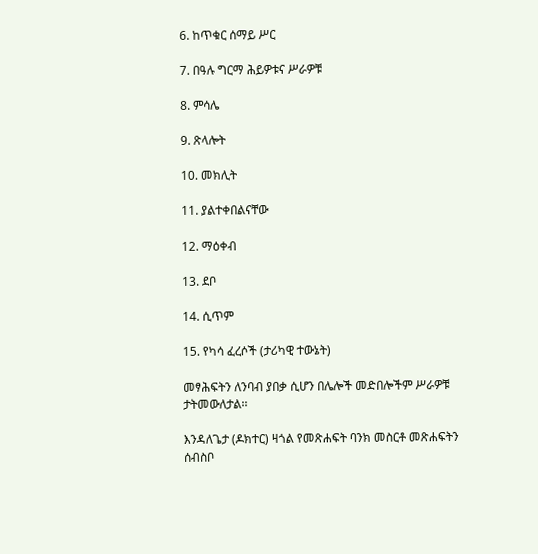6. ከጥቁር ሰማይ ሥር

7. በዓሉ ግርማ ሕይዎቱና ሥራዎቹ

8. ምሳሌ

9. ጽላሎት

10. መክሊት

11. ያልተቀበልናቸው

12. ማዕቀብ

13. ደቦ

14. ሲጥም

15. የካሳ ፈረሶች (ታሪካዊ ተውኔት)

መፃሕፍትን ለንባብ ያበቃ ሲሆን በሌሎች መድበሎችም ሥራዎቹ ታትመውለታል፡፡

እንዳለጌታ (ዶክተር) ዛጎል የመጽሐፍት ባንክ መስርቶ መጽሐፍትን ሰብስቦ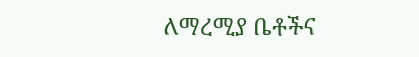ለማረሚያ ቤቶችና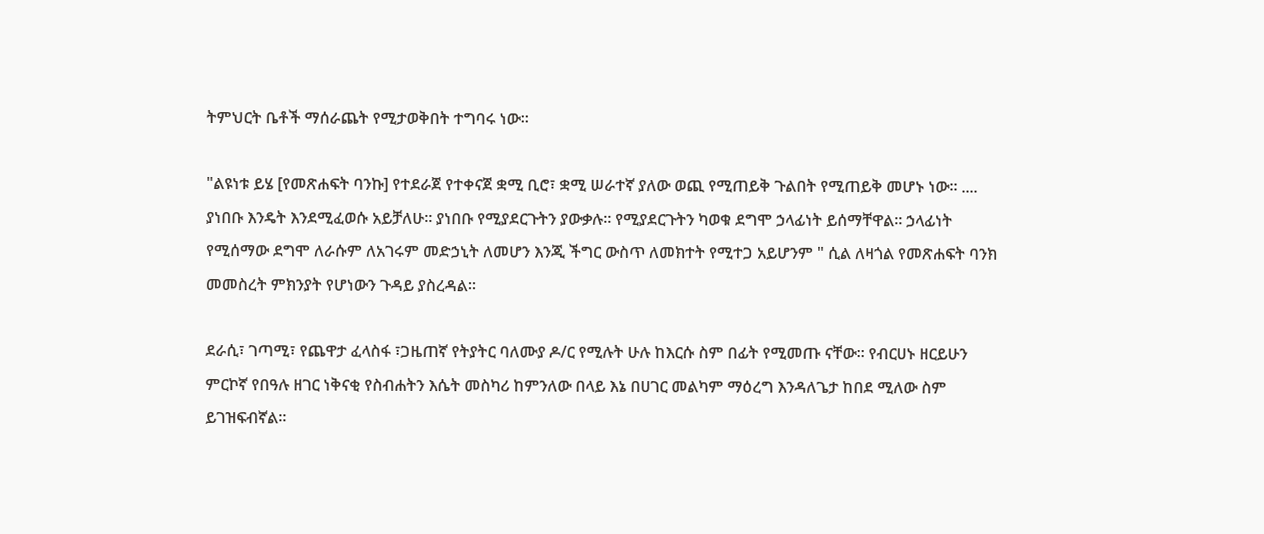ትምህርት ቤቶች ማሰራጨት የሚታወቅበት ተግባሩ ነው።

"ልዩነቱ ይሄ [የመጽሐፍት ባንኩ] የተደራጀ የተቀናጀ ቋሚ ቢሮ፣ ቋሚ ሠራተኛ ያለው ወጪ የሚጠይቅ ጉልበት የሚጠይቅ መሆኑ ነው። .... ያነበቡ እንዴት እንደሚፈወሱ አይቻለሁ። ያነበቡ የሚያደርጉትን ያውቃሉ። የሚያደርጉትን ካወቁ ደግሞ ኃላፊነት ይሰማቸዋል። ኃላፊነት የሚሰማው ደግሞ ለራሱም ለአገሩም መድኃኒት ለመሆን እንጂ ችግር ውስጥ ለመክተት የሚተጋ አይሆንም " ሲል ለዛጎል የመጽሐፍት ባንክ መመስረት ምክንያት የሆነውን ጉዳይ ያስረዳል።

ደራሲ፣ ገጣሚ፣ የጨዋታ ፈላስፋ ፣ጋዜጠኛ የትያትር ባለሙያ ዶ/ር የሚሉት ሁሉ ከእርሱ ስም በፊት የሚመጡ ናቸው። የብርሀኑ ዘርይሁን ምርኮኛ የበዓሉ ዘገር ነቅናቂ የስብሐትን እሴት መስካሪ ከምንለው በላይ እኔ በሀገር መልካም ማዕረግ እንዳለጌታ ከበደ ሚለው ስም ይገዝፍብኛል።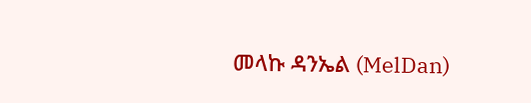መላኩ ዳንኤል (MelDan)